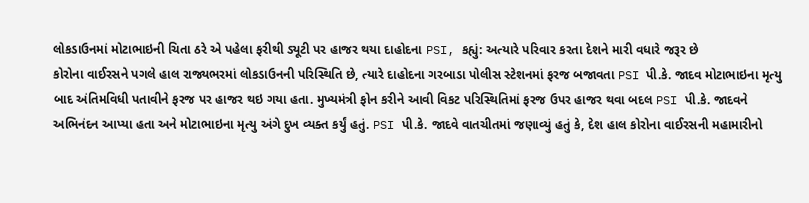લોકડાઉનમાં મોટાભાઇની ચિતા ઠરે એ પહેલા ફરીથી ડ્યૂટી પર હાજર થયા દાહોદના PSI, કહ્યું: અત્યારે પરિવાર કરતા દેશને મારી વધારે જરૂર છે
કોરોના વાઈરસને પગલે હાલ રાજ્યભરમાં લોકડાઉનની પરિસ્થિતિ છે, ત્યારે દાહોદના ગરબાડા પોલીસ સ્ટેશનમાં ફરજ બજાવતા PSI પી.કે. જાદવ મોટાભાઇના મૃત્યુ બાદ અંતિમવિધી પતાવીને ફરજ પર હાજર થઇ ગયા હતા. મુખ્યમંત્રી ફોન કરીને આવી વિકટ પરિસ્થિતિમાં ફરજ ઉપર હાજર થવા બદલ PSI પી.કે. જાદવને અભિનંદન આપ્યા હતા અને મોટાભાઇના મૃત્યુ અંગે દુખ વ્યક્ત કર્યું હતું. PSI પી.કે. જાદવે વાતચીતમાં જણાવ્યું હતું કે, દેશ હાલ કોરોના વાઈરસની મહામારીનો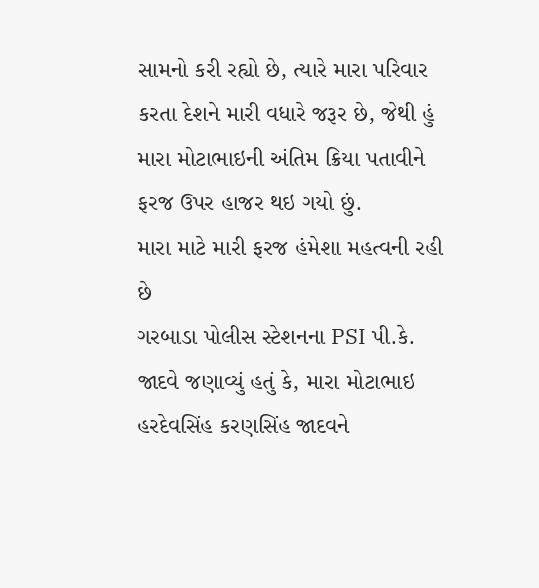સામનો કરી રહ્યો છે, ત્યારે મારા પરિવાર કરતા દેશને મારી વધારે જરૂર છે, જેથી હું મારા મોટાભાઇની અંતિમ ક્રિયા પતાવીને ફરજ ઉપર હાજર થઇ ગયો છું.
મારા માટે મારી ફરજ હંમેશા મહત્વની રહી છે
ગરબાડા પોલીસ સ્ટેશનના PSI પી.કે. જાદવે જણાવ્યું હતું કે, મારા મોટાભાઇ હરદેવસિંહ કરણસિંહ જાદવને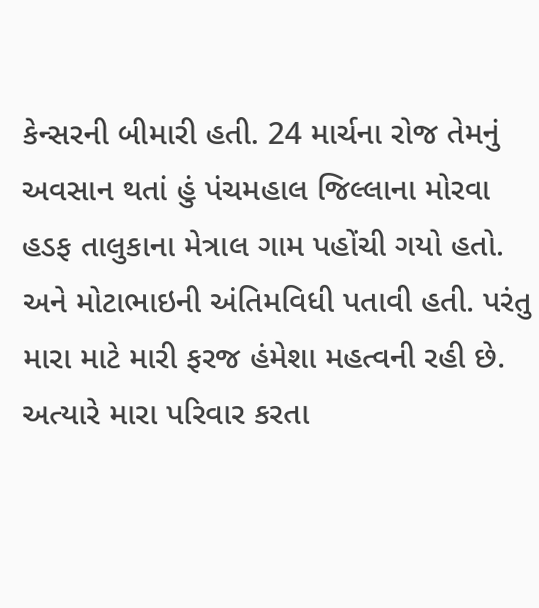કેન્સરની બીમારી હતી. 24 માર્ચના રોજ તેમનું અવસાન થતાં હું પંચમહાલ જિલ્લાના મોરવા હડફ તાલુકાના મેત્રાલ ગામ પહોંચી ગયો હતો. અને મોટાભાઇની અંતિમવિધી પતાવી હતી. પરંતુ મારા માટે મારી ફરજ હંમેશા મહત્વની રહી છે. અત્યારે મારા પરિવાર કરતા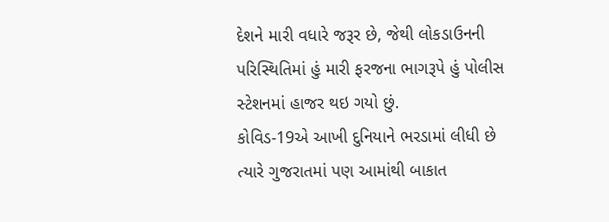દેશને મારી વધારે જરૂર છે, જેથી લોકડાઉનની પરિસ્થિતિમાં હું મારી ફરજના ભાગરૂપે હું પોલીસ સ્ટેશનમાં હાજર થઇ ગયો છું.
કોવિડ-19એ આખી દુનિયાને ભરડામાં લીધી છે ત્યારે ગુજરાતમાં પણ આમાંથી બાકાત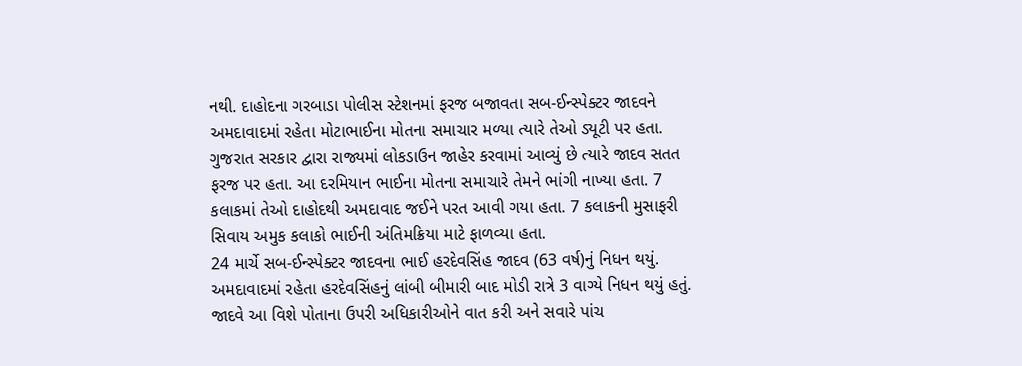નથી. દાહોદના ગરબાડા પોલીસ સ્ટેશનમાં ફરજ બજાવતા સબ-ઈન્સ્પેક્ટર જાદવને અમદાવાદમાં રહેતા મોટાભાઈના મોતના સમાચાર મળ્યા ત્યારે તેઓ ડ્યૂટી પર હતા. ગુજરાત સરકાર દ્વારા રાજ્યમાં લોકડાઉન જાહેર કરવામાં આવ્યું છે ત્યારે જાદવ સતત ફરજ પર હતા. આ દરમિયાન ભાઈના મોતના સમાચારે તેમને ભાંગી નાખ્યા હતા. 7 કલાકમાં તેઓ દાહોદથી અમદાવાદ જઈને પરત આવી ગયા હતા. 7 કલાકની મુસાફરી સિવાય અમુક કલાકો ભાઈની અંતિમક્રિયા માટે ફાળવ્યા હતા.
24 માર્ચે સબ-ઈન્સ્પેક્ટર જાદવના ભાઈ હરદેવસિંહ જાદવ (63 વર્ષ)નું નિધન થયું. અમદાવાદમાં રહેતા હરદેવસિંહનું લાંબી બીમારી બાદ મોડી રાત્રે 3 વાગ્યે નિધન થયું હતું. જાદવે આ વિશે પોતાના ઉપરી અધિકારીઓને વાત કરી અને સવારે પાંચ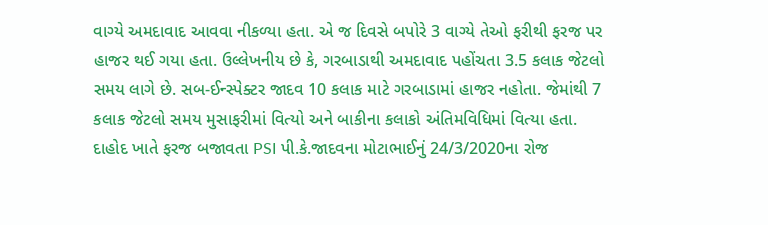વાગ્યે અમદાવાદ આવવા નીકળ્યા હતા. એ જ દિવસે બપોરે 3 વાગ્યે તેઓ ફરીથી ફરજ પર હાજર થઈ ગયા હતા. ઉલ્લેખનીય છે કે, ગરબાડાથી અમદાવાદ પહોંચતા 3.5 કલાક જેટલો સમય લાગે છે. સબ-ઈન્સ્પેક્ટર જાદવ 10 કલાક માટે ગરબાડામાં હાજર નહોતા. જેમાંથી 7 કલાક જેટલો સમય મુસાફરીમાં વિત્યો અને બાકીના કલાકો અંતિમવિધિમાં વિત્યા હતા.
દાહોદ ખાતે ફરજ બજાવતા PSI પી.કે.જાદવના મોટાભાઈનું 24/3/2020ના રોજ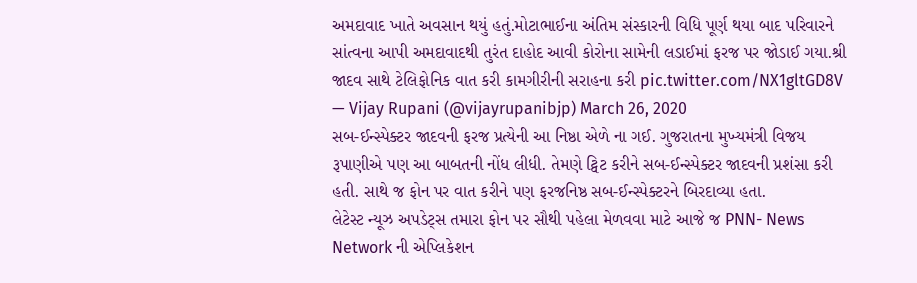અમદાવાદ ખાતે અવસાન થયું હતું.મોટાભાઈના અંતિમ સંસ્કારની વિધિ પૂર્ણ થયા બાદ પરિવારને સાંત્વના આપી અમદાવાદથી તુરંત દાહોદ આવી કોરોના સામેની લડાઈમાં ફરજ પર જોડાઈ ગયા.શ્રી જાદવ સાથે ટેલિફોનિક વાત કરી કામગીરીની સરાહના કરી pic.twitter.com/NX1gltGD8V
— Vijay Rupani (@vijayrupanibjp) March 26, 2020
સબ-ઈન્સ્પેક્ટર જાદવની ફરજ પ્રત્યેની આ નિષ્ઠા એળે ના ગઈ. ગુજરાતના મુખ્યમંત્રી વિજય રૂપાણીએ પણ આ બાબતની નોંધ લીધી. તેમણે ટ્વિટ કરીને સબ-ઈન્સ્પેક્ટર જાદવની પ્રશંસા કરી હતી. સાથે જ ફોન પર વાત કરીને પણ ફરજનિષ્ઠ સબ-ઈન્સ્પેક્ટરને બિરદાવ્યા હતા.
લેટેસ્ટ ન્યૂઝ અપડેટ્સ તમારા ફોન પર સૌથી પહેલા મેળવવા માટે આજે જ PNN- News Network ની એપ્લિકેશન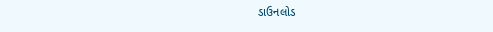ડાઉનલોડ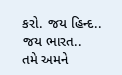કરો. જય હિન્દ.. જય ભારત..
તમે અમને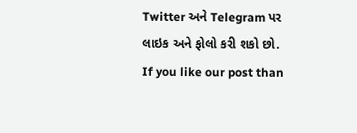Twitter અને Telegram પર લાઇક અને ફોલો કરી શકો છો.
If you like our post than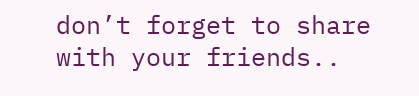don’t forget to share with your friends..